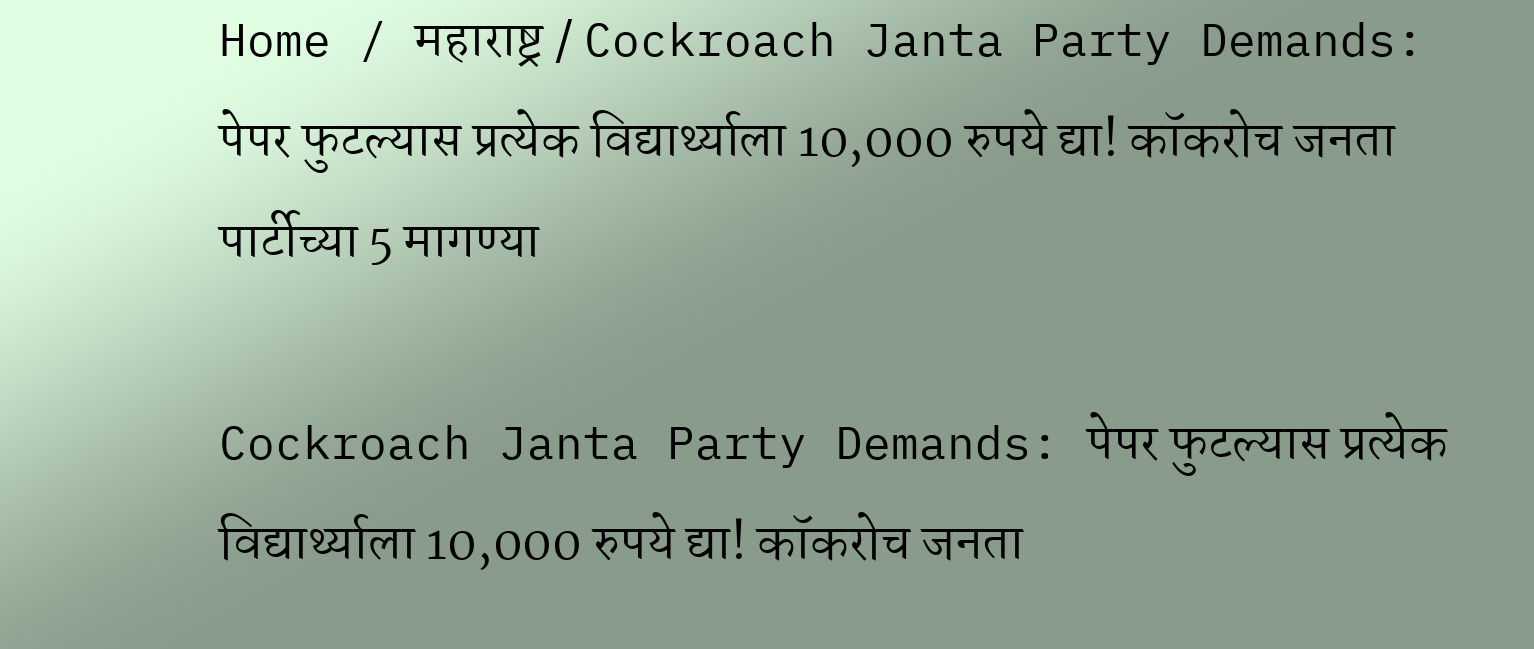Home / महाराष्ट्र / Cockroach Janta Party Demands: पेपर फुटल्यास प्रत्येक विद्यार्थ्याला 10,000 रुपये द्या! कॉकरोच जनता पार्टीच्या 5 मागण्या

Cockroach Janta Party Demands: पेपर फुटल्यास प्रत्येक विद्यार्थ्याला 10,000 रुपये द्या! कॉकरोच जनता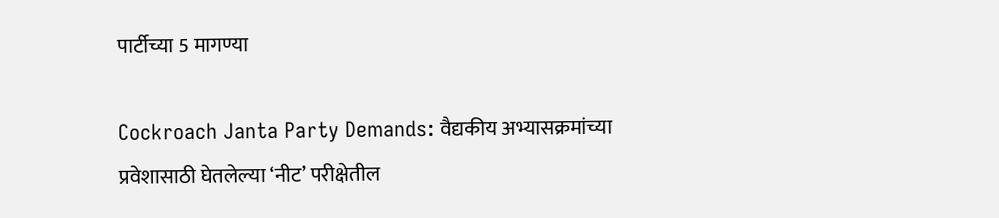पार्टीच्या 5 मागण्या

Cockroach Janta Party Demands: वैद्यकीय अभ्यासक्रमांच्या प्रवेशासाठी घेतलेल्या ‘नीट’ परीक्षेतील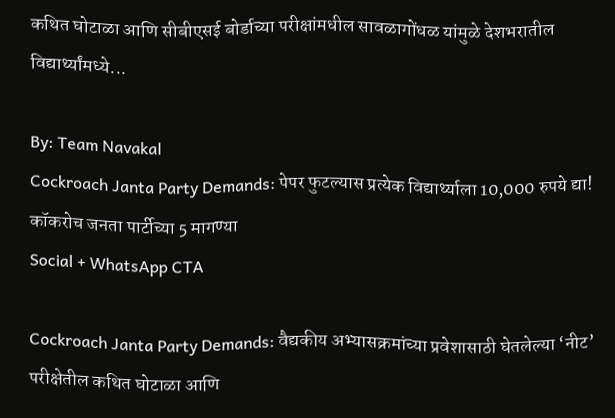कथित घोटाळा आणि सीबीएसई बोर्डाच्या परीक्षांमधील सावळागोंधळ यांमुळे देशभरातील विद्यार्थ्यांमध्ये...

By: Team Navakal
Cockroach Janta Party Demands: पेपर फुटल्यास प्रत्येक विद्यार्थ्याला 10,000 रुपये द्या! कॉकरोच जनता पार्टीच्या 5 मागण्या
Social + WhatsApp CTA

Cockroach Janta Party Demands: वैद्यकीय अभ्यासक्रमांच्या प्रवेशासाठी घेतलेल्या ‘नीट’ परीक्षेतील कथित घोटाळा आणि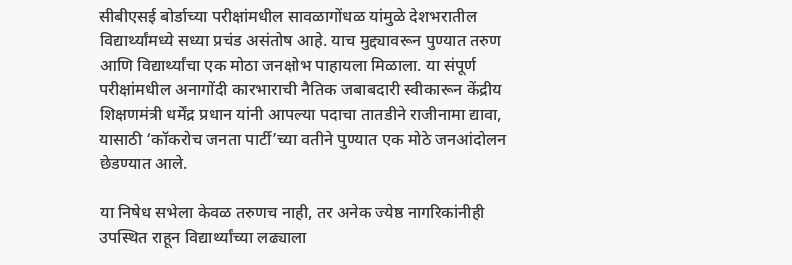सीबीएसई बोर्डाच्या परीक्षांमधील सावळागोंधळ यांमुळे देशभरातील विद्यार्थ्यांमध्ये सध्या प्रचंड असंतोष आहे. याच मुद्द्यावरून पुण्यात तरुण आणि विद्यार्थ्यांचा एक मोठा जनक्षोभ पाहायला मिळाला. या संपूर्ण परीक्षांमधील अनागोंदी कारभाराची नैतिक जबाबदारी स्वीकारून केंद्रीय शिक्षणमंत्री धर्मेंद्र प्रधान यांनी आपल्या पदाचा तातडीने राजीनामा द्यावा, यासाठी ‘कॉकरोच जनता पार्टी’च्या वतीने पुण्यात एक मोठे जनआंदोलन छेडण्यात आले.

या निषेध सभेला केवळ तरुणच नाही, तर अनेक ज्येष्ठ नागरिकांनीही उपस्थित राहून विद्यार्थ्यांच्या लढ्याला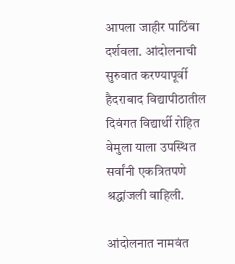आपला जाहीर पाठिंबा दर्शवला. आंदोलनाची सुरुवात करण्यापूर्वी हैदराबाद विद्यापीठातील दिवंगत विद्यार्थी रोहित वेमुला याला उपस्थित सर्वांनी एकत्रितपणे श्रद्धांजली वाहिली.

आंदोलनात नामवंत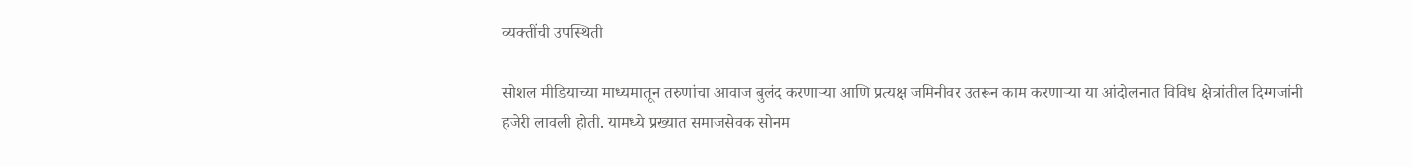व्यक्तींची उपस्थिती

सोशल मीडियाच्या माध्यमातून तरुणांचा आवाज बुलंद करणाऱ्या आणि प्रत्यक्ष जमिनीवर उतरून काम करणाऱ्या या आंदोलनात विविध क्षेत्रांतील दिग्गजांनी हजेरी लावली होती. यामध्ये प्रख्यात समाजसेवक सोनम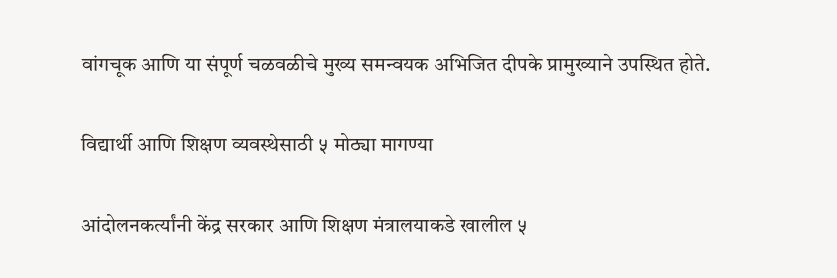वांगचूक आणि या संपूर्ण चळवळीचे मुख्य समन्वयक अभिजित दीपके प्रामुख्याने उपस्थित होते.

विद्यार्थी आणि शिक्षण व्यवस्थेसाठी ५ मोठ्या मागण्या

आंदोलनकर्त्यांनी केंद्र सरकार आणि शिक्षण मंत्रालयाकडे खालील ५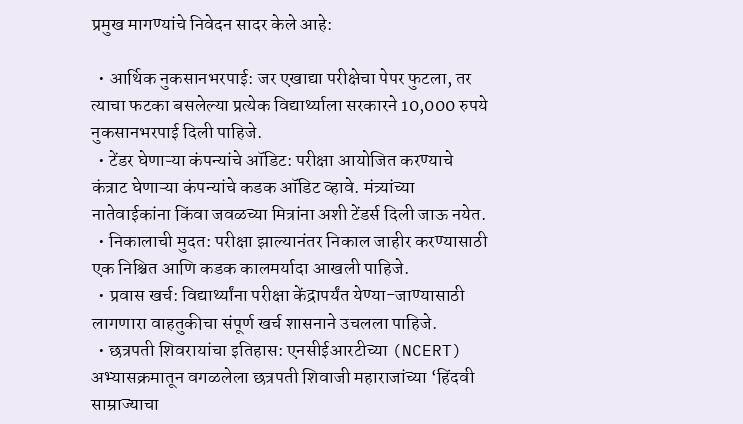प्रमुख मागण्यांचे निवेदन सादर केले आहे:

  • आर्थिक नुकसानभरपाई: जर एखाद्या परीक्षेचा पेपर फुटला, तर त्याचा फटका बसलेल्या प्रत्येक विद्यार्थ्याला सरकारने 10,000 रुपये नुकसानभरपाई दिली पाहिजे.
  • टेंडर घेणाऱ्या कंपन्यांचे ऑडिट: परीक्षा आयोजित करण्याचे कंत्राट घेणाऱ्या कंपन्यांचे कडक ऑडिट व्हावे. मंत्र्यांच्या नातेवाईकांना किंवा जवळच्या मित्रांना अशी टेंडर्स दिली जाऊ नयेत.
  • निकालाची मुदत: परीक्षा झाल्यानंतर निकाल जाहीर करण्यासाठी एक निश्चित आणि कडक कालमर्यादा आखली पाहिजे.
  • प्रवास खर्च: विद्यार्थ्यांना परीक्षा केंद्रापर्यंत येण्या-जाण्यासाठी लागणारा वाहतुकीचा संपूर्ण खर्च शासनाने उचलला पाहिजे.
  • छत्रपती शिवरायांचा इतिहास: एनसीईआरटीच्या (NCERT) अभ्यासक्रमातून वगळलेला छत्रपती शिवाजी महाराजांच्या ‘हिंदवी साम्राज्याचा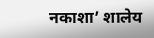नकाशा’ शालेय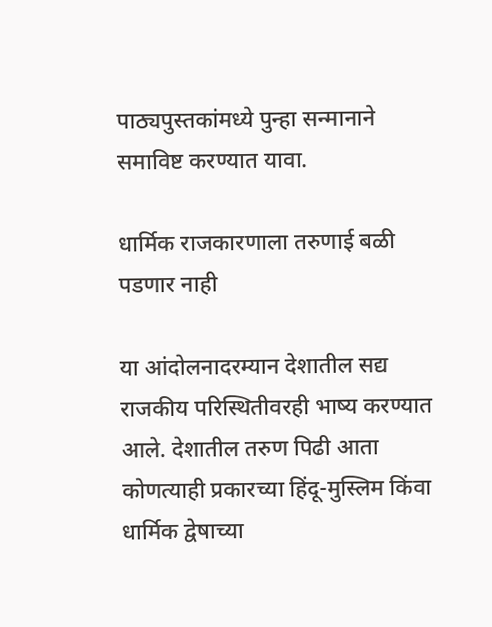पाठ्यपुस्तकांमध्ये पुन्हा सन्मानाने समाविष्ट करण्यात यावा.

धार्मिक राजकारणाला तरुणाई बळी पडणार नाही

या आंदोलनादरम्यान देशातील सद्य राजकीय परिस्थितीवरही भाष्य करण्यात आले. देशातील तरुण पिढी आता कोणत्याही प्रकारच्या हिंदू-मुस्लिम किंवा धार्मिक द्वेषाच्या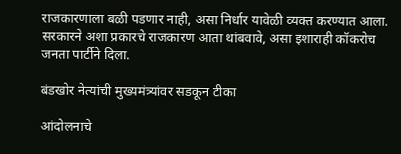राजकारणाला बळी पडणार नाही, असा निर्धार यावेळी व्यक्त करण्यात आला. सरकारने अशा प्रकारचे राजकारण आता थांबवावे, असा इशाराही कॉकरोच जनता पार्टीने दिला.

बंडखोर नेत्यांची मुख्यमंत्र्यांवर सडकून टीका

आंदोलनाचे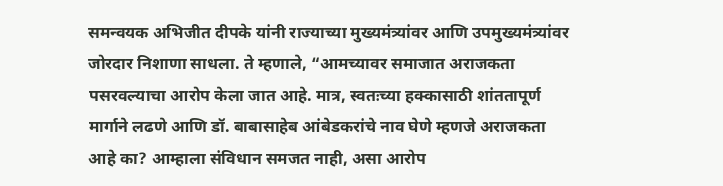समन्वयक अभिजीत दीपके यांनी राज्याच्या मुख्यमंत्र्यांवर आणि उपमुख्यमंत्र्यांवर जोरदार निशाणा साधला. ते म्हणाले, “आमच्यावर समाजात अराजकता पसरवल्याचा आरोप केला जात आहे. मात्र, स्वतःच्या हक्कासाठी शांततापूर्ण मार्गाने लढणे आणि डॉ. बाबासाहेब आंबेडकरांचे नाव घेणे म्हणजे अराजकता आहे का? आम्हाला संविधान समजत नाही, असा आरोप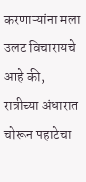करणाऱ्यांना मला उलट विचारायचे आहे की, रात्रीच्या अंधारात चोरून पहाटेचा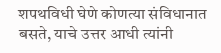शपथविधी घेणे कोणत्या संविधानात बसते, याचे उत्तर आधी त्यांनी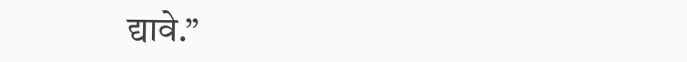द्यावे.”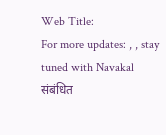Web Title:
For more updates: , , stay tuned with Navakal
संबंधित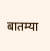बातम्या